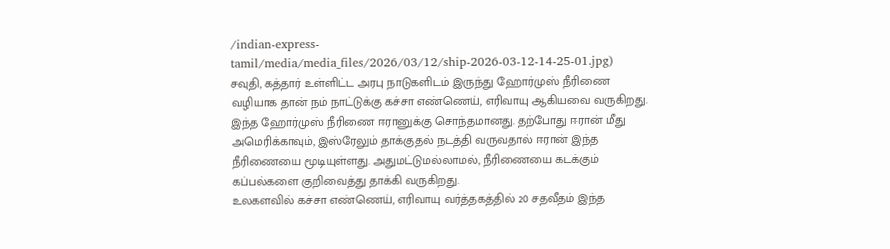/indian-express-tamil/media/media_files/2026/03/12/ship-2026-03-12-14-25-01.jpg)
சவுதி, கத்தார் உள்ளிட்ட அரபு நாடுகளிடம் இருந்து ஹோர்முஸ் நீரிணை வழியாக தான் நம் நாட்டுக்கு கச்சா எண்ணெய், எரிவாயு ஆகியவை வருகிறது. இந்த ஹோர்முஸ் நீரிணை ஈரானுக்கு சொந்தமானது. தற்போது ஈரான் மீது அமெரிக்காவும், இஸ்ரேலும் தாக்குதல் நடத்தி வருவதால் ஈரான் இந்த நீரிணையை மூடியுள்ளது. அதுமட்டுமல்லாமல், நீரிணையை கடக்கும் கப்பல்களை குறிவைத்து தாக்கி வருகிறது.
உலகளவில் கச்சா எண்ணெய், எரிவாயு வர்த்தகத்தில் 20 சதவீதம் இந்த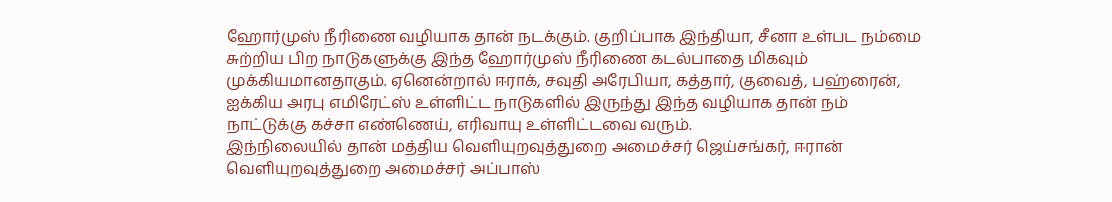ஹோர்முஸ் நீரிணை வழியாக தான் நடக்கும். குறிப்பாக இந்தியா, சீனா உள்பட நம்மை சுற்றிய பிற நாடுகளுக்கு இந்த ஹோர்முஸ் நீரிணை கடல்பாதை மிகவும் முக்கியமானதாகும். ஏனென்றால் ஈராக், சவுதி அரேபியா, கத்தார், குவைத், பஹ்ரைன், ஐக்கிய அரபு எமிரேட்ஸ் உள்ளிட்ட நாடுகளில் இருந்து இந்த வழியாக தான் நம் நாட்டுக்கு கச்சா எண்ணெய், எரிவாயு உள்ளிட்டவை வரும்.
இந்நிலையில் தான் மத்திய வெளியுறவுத்துறை அமைச்சர் ஜெய்சங்கர், ஈரான் வெளியுறவுத்துறை அமைச்சர் அப்பாஸ்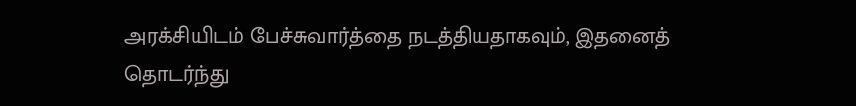அரக்சியிடம் பேச்சுவார்த்தை நடத்தியதாகவும், இதனைத் தொடர்ந்து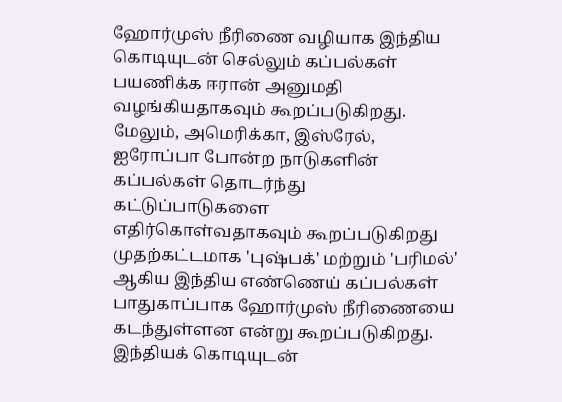ஹோர்முஸ் நீரிணை வழியாக இந்திய கொடியுடன் செல்லும் கப்பல்கள் பயணிக்க ஈரான் அனுமதி வழங்கியதாகவும் கூறப்படுகிறது. மேலும், அமெரிக்கா, இஸ்ரேல், ஐரோப்பா போன்ற நாடுகளின் கப்பல்கள் தொடர்ந்து கட்டுப்பாடுகளை எதிர்கொள்வதாகவும் கூறப்படுகிறது
முதற்கட்டமாக 'புஷ்பக்' மற்றும் 'பரிமல்' ஆகிய இந்திய எண்ணெய் கப்பல்கள் பாதுகாப்பாக ஹோர்முஸ் நீரிணையை கடந்துள்ளன என்று கூறப்படுகிறது.
இந்தியக் கொடியுடன்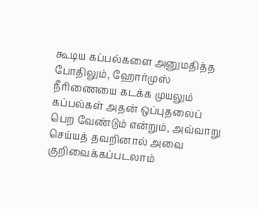கூடிய கப்பல்களை அனுமதித்த போதிலும், ஹோர்முஸ் நீரிணையை கடக்க முயலும் கப்பல்கள் அதன் ஒப்புதலைப் பெற வேண்டும் என்றும், அவ்வாறு செய்யத் தவறினால் அவை குறிவைக்கப்படலாம்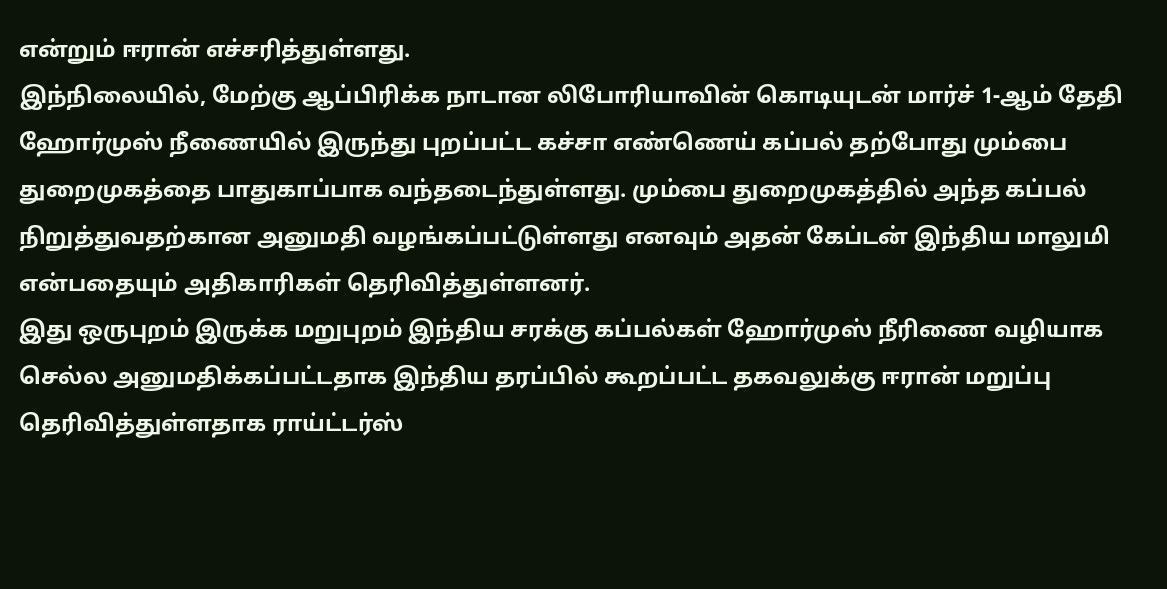என்றும் ஈரான் எச்சரித்துள்ளது.
இந்நிலையில், மேற்கு ஆப்பிரிக்க நாடான லிபோரியாவின் கொடியுடன் மார்ச் 1-ஆம் தேதி ஹோர்முஸ் நீணையில் இருந்து புறப்பட்ட கச்சா எண்ணெய் கப்பல் தற்போது மும்பை துறைமுகத்தை பாதுகாப்பாக வந்தடைந்துள்ளது. மும்பை துறைமுகத்தில் அந்த கப்பல் நிறுத்துவதற்கான அனுமதி வழங்கப்பட்டுள்ளது எனவும் அதன் கேப்டன் இந்திய மாலுமி என்பதையும் அதிகாரிகள் தெரிவித்துள்ளனர்.
இது ஒருபுறம் இருக்க மறுபுறம் இந்திய சரக்கு கப்பல்கள் ஹோர்முஸ் நீரிணை வழியாக செல்ல அனுமதிக்கப்பட்டதாக இந்திய தரப்பில் கூறப்பட்ட தகவலுக்கு ஈரான் மறுப்பு தெரிவித்துள்ளதாக ராய்ட்டர்ஸ்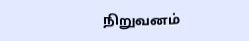நிறுவனம்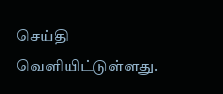செய்தி வெளியிட்டுள்ளது.